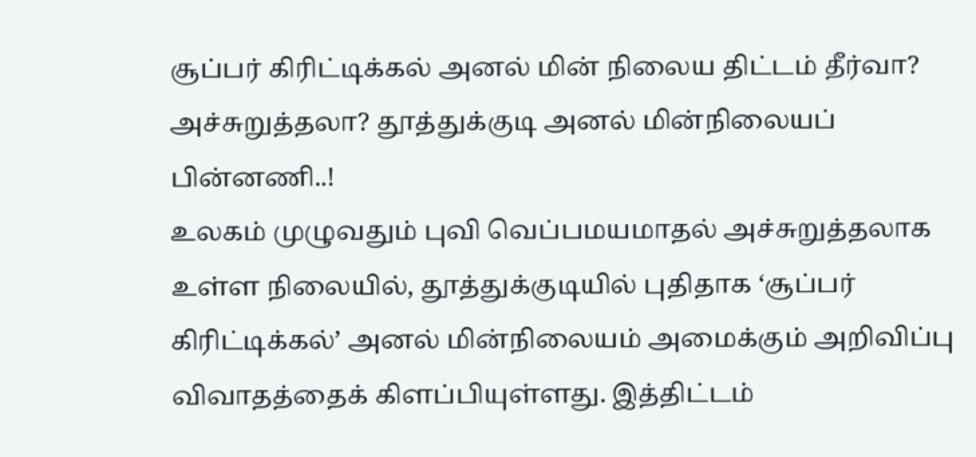சூப்பர் கிரிட்டிக்கல் அனல் மின் நிலைய திட்டம் தீர்வா? அச்சுறுத்தலா? தூத்துக்குடி அனல் மின்நிலையப் பின்னணி..!
உலகம் முழுவதும் புவி வெப்பமயமாதல் அச்சுறுத்தலாக உள்ள நிலையில், தூத்துக்குடியில் புதிதாக ‘சூப்பர் கிரிட்டிக்கல்’ அனல் மின்நிலையம் அமைக்கும் அறிவிப்பு விவாதத்தைக் கிளப்பியுள்ளது. இத்திட்டம்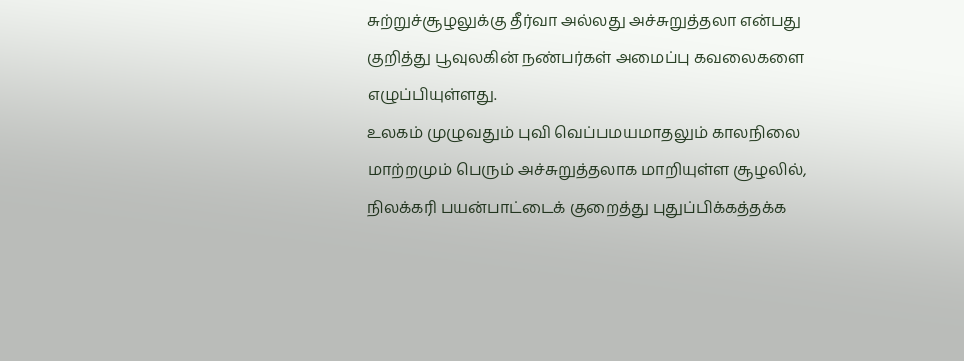சுற்றுச்சூழலுக்கு தீர்வா அல்லது அச்சுறுத்தலா என்பது குறித்து பூவுலகின் நண்பர்கள் அமைப்பு கவலைகளை எழுப்பியுள்ளது.
உலகம் முழுவதும் புவி வெப்பமயமாதலும் காலநிலை மாற்றமும் பெரும் அச்சுறுத்தலாக மாறியுள்ள சூழலில், நிலக்கரி பயன்பாட்டைக் குறைத்து புதுப்பிக்கத்தக்க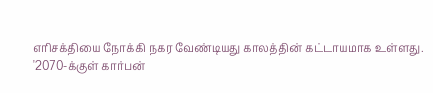எரிசக்தியை நோக்கி நகர வேண்டியது காலத்தின் கட்டாயமாக உள்ளது.
'2070-க்குள் கார்பன்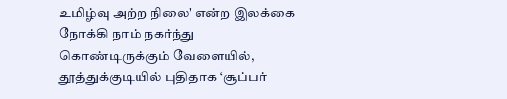உமிழ்வு அற்ற நிலை' என்ற இலக்கை நோக்கி நாம் நகர்ந்து கொண்டிருக்கும் வேளையில், தூத்துக்குடியில் புதிதாக ‘சூப்பர்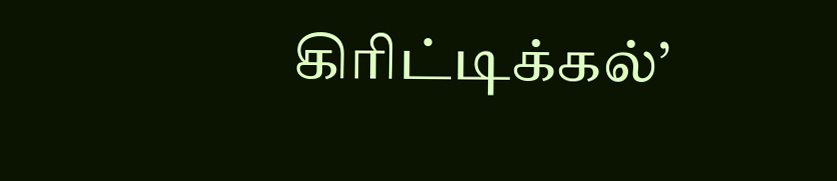கிரிட்டிக்கல்’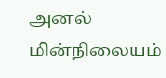அனல் மின்நிலையம்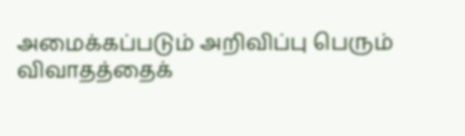அமைக்கப்படும் அறிவிப்பு பெரும் விவாதத்தைக்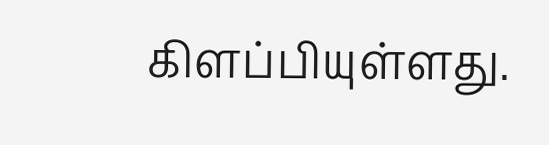கிளப்பியுள்ளது.